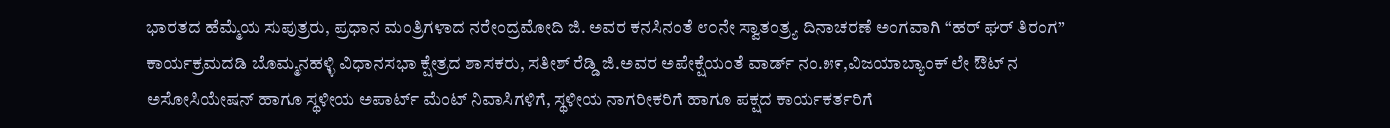ಭಾರತದ ಹೆಮ್ಮೆಯ ಸುಪುತ್ರರು, ಪ್ರಧಾನ ಮಂತ್ರಿಗಳಾದ ನರೇಂದ್ರಮೋದಿ ಜಿ. ಅವರ ಕನಸಿನಂತೆ ೮೦ನೇ ಸ್ವಾತಂತ್ರ್ಯ ದಿನಾಚರಣೆ ಅಂಗವಾಗಿ “ಹರ್ ಘರ್ ತಿರಂಗ” ಕಾರ್ಯಕ್ರಮದಡಿ ಬೊಮ್ಮನಹಳ್ಳಿ ವಿಧಾನಸಭಾ ಕ್ಷೇತ್ರದ ಶಾಸಕರು, ಸತೀಶ್ ರೆಡ್ಡಿ ಜಿ.ಅವರ ಅಪೇಕ್ಷೆಯಂತೆ ವಾರ್ಡ್ ನಂ.೫೯,ವಿಜಯಾಬ್ಯಾಂಕ್ ಲೇ ಔಟ್ ನ ಅಸೋಸಿಯೇಷನ್ ಹಾಗೂ ಸ್ಥಳೀಯ ಅಪಾರ್ಟ್ ಮೆಂಟ್ ನಿವಾಸಿಗಳಿಗೆ, ಸ್ಥಳೀಯ ನಾಗರೀಕರಿಗೆ ಹಾಗೂ ಪಕ್ಷದ ಕಾರ್ಯಕರ್ತರಿಗೆ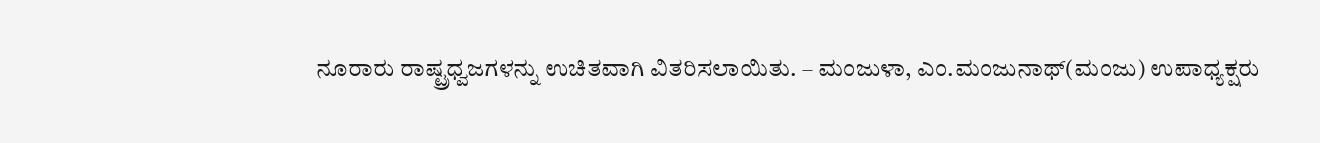ನೂರಾರು ರಾಷ್ಟ್ರಧ್ವಜಗಳನ್ನು ಉಚಿತವಾಗಿ ವಿತರಿಸಲಾಯಿತು. – ಮಂಜುಳಾ, ಎಂ.ಮಂಜುನಾಥ್(ಮಂಜು) ಉಪಾಧ್ಯಕ್ಷರು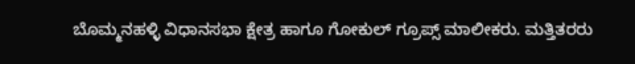ಬೊಮ್ಮನಹಳ್ಳಿ ವಿಧಾನಸಭಾ ಕ್ಷೇತ್ರ ಹಾಗೂ ಗೋಕುಲ್ ಗ್ರೂಪ್ಸ್ ಮಾಲೀಕರು. ಮತ್ತಿತರರು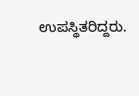ಉಪಸ್ಥಿತರಿದ್ದರು.